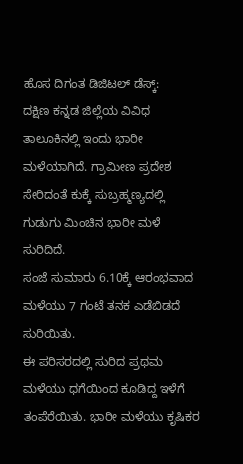ಹೊಸ ದಿಗಂತ ಡಿಜಿಟಲ್ ಡೆಸ್ಕ್:
ದಕ್ಷಿಣ ಕನ್ನಡ ಜಿಲ್ಲೆಯ ವಿವಿಧ ತಾಲೂಕಿನಲ್ಲಿ ಇಂದು ಭಾರೀ ಮಳೆಯಾಗಿದೆ. ಗ್ರಾಮೀಣ ಪ್ರದೇಶ ಸೇರಿದಂತೆ ಕುಕ್ಕೆ ಸುಬ್ರಹ್ಮಣ್ಯದಲ್ಲಿ ಗುಡುಗು ಮಿಂಚಿನ ಭಾರೀ ಮಳೆ ಸುರಿದಿದೆ.
ಸಂಜೆ ಸುಮಾರು 6.10ಕ್ಕೆ ಆರಂಭವಾದ ಮಳೆಯು 7 ಗಂಟೆ ತನಕ ಎಡೆಬಿಡದೆ ಸುರಿಯಿತು.
ಈ ಪರಿಸರದಲ್ಲಿ ಸುರಿದ ಪ್ರಥಮ ಮಳೆಯು ಧಗೆಯಿಂದ ಕೂಡಿದ್ದ ಇಳೆಗೆ ತಂಪೆರೆಯಿತು. ಭಾರೀ ಮಳೆಯು ಕೃಷಿಕರ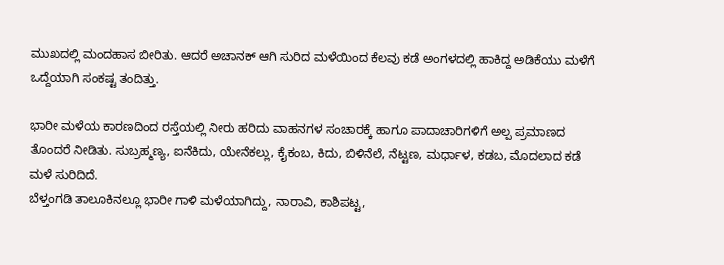ಮುಖದಲ್ಲಿ ಮಂದಹಾಸ ಬೀರಿತು. ಆದರೆ ಅಚಾನಕ್ ಆಗಿ ಸುರಿದ ಮಳೆಯಿಂದ ಕೆಲವು ಕಡೆ ಅಂಗಳದಲ್ಲಿ ಹಾಕಿದ್ದ ಅಡಿಕೆಯು ಮಳೆಗೆ ಒದ್ದೆಯಾಗಿ ಸಂಕಷ್ಟ ತಂದಿತ್ತು.

ಭಾರೀ ಮಳೆಯ ಕಾರಣದಿಂದ ರಸ್ತೆಯಲ್ಲಿ ನೀರು ಹರಿದು ವಾಹನಗಳ ಸಂಚಾರಕ್ಕೆ ಹಾಗೂ ಪಾದಾಚಾರಿಗಳಿಗೆ ಅಲ್ಪ ಪ್ರಮಾಣದ ತೊಂದರೆ ನೀಡಿತು. ಸುಬ್ರಹ್ಮಣ್ಯ, ಐನೆಕಿದು, ಯೇನೆಕಲ್ಲು, ಕೈಕಂಬ, ಕಿದು, ಬಿಳಿನೆಲೆ, ನೆಟ್ಟಣ, ಮರ್ಧಾಳ, ಕಡಬ, ಮೊದಲಾದ ಕಡೆ ಮಳೆ ಸುರಿದಿದೆ.
ಬೆಳ್ತಂಗಡಿ ತಾಲೂಕಿನಲ್ಲೂ ಭಾರೀ ಗಾಳಿ ಮಳೆಯಾಗಿದ್ದು, ನಾರಾವಿ, ಕಾಶಿಪಟ್ಟ,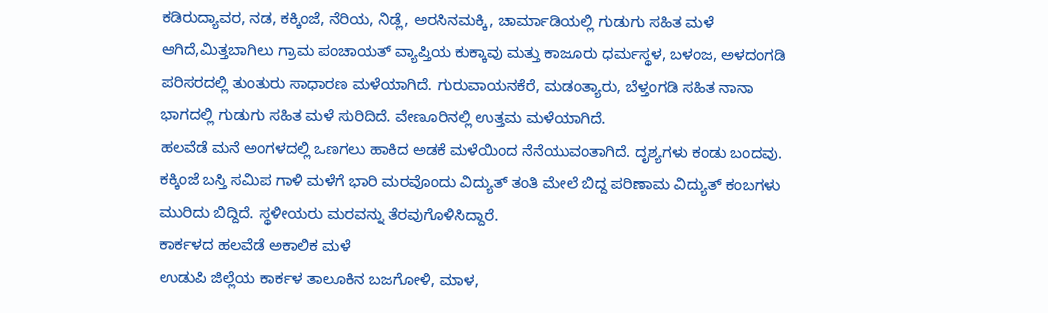ಕಡಿರುದ್ಯಾವರ, ನಡ, ಕಕ್ಕಿಂಜೆ, ನೆರಿಯ, ನಿಡ್ಲೆ, ಅರಸಿನಮಕ್ಕಿ, ಚಾರ್ಮಾಡಿಯಲ್ಲಿ ಗುಡುಗು ಸಹಿತ ಮಳೆ ಆಗಿದೆ,ಮಿತ್ತಬಾಗಿಲು ಗ್ರಾಮ ಪಂಚಾಯತ್ ವ್ಯಾಪ್ತಿಯ ಕುಕ್ಕಾವು ಮತ್ತು ಕಾಜೂರು ಧರ್ಮಸ್ಥಳ, ಬಳಂಜ, ಅಳದಂಗಡಿ ಪರಿಸರದಲ್ಲಿ ತುಂತುರು ಸಾಧಾರಣ ಮಳೆಯಾಗಿದೆ. ಗುರುವಾಯನಕೆರೆ, ಮಡಂತ್ಯಾರು, ಬೆಳ್ತಂಗಡಿ ಸಹಿತ ನಾನಾ ಭಾಗದಲ್ಲಿ ಗುಡುಗು ಸಹಿತ ಮಳೆ ಸುರಿದಿದೆ. ವೇಣೂರಿನಲ್ಲಿ ಉತ್ತಮ ಮಳೆಯಾಗಿದೆ.
ಹಲವೆಡೆ ಮನೆ ಅಂಗಳದಲ್ಲಿ ಒಣಗಲು ಹಾಕಿದ ಅಡಕೆ ಮಳೆಯಿಂದ ನೆನೆಯುವಂತಾಗಿದೆ. ದೃಶ್ಯಗಳು ಕಂಡು ಬಂದವು. ಕಕ್ಕಿಂಜೆ ಬಸ್ತಿ ಸಮಿಪ ಗಾಳಿ ಮಳೆಗೆ ಭಾರಿ ಮರವೊಂದು ವಿದ್ಯುತ್ ತಂತಿ ಮೇಲೆ ಬಿದ್ದ ಪರಿಣಾಮ ವಿದ್ಯುತ್ ಕಂಬಗಳು ಮುರಿದು ಬಿದ್ದಿದೆ. ಸ್ಥಳೀಯರು ಮರವನ್ನು ತೆರವುಗೊಳಿಸಿದ್ದಾರೆ.
ಕಾರ್ಕಳದ ಹಲವೆಡೆ ಅಕಾಲಿಕ ಮಳೆ
ಉಡುಪಿ ಜಿಲ್ಲೆಯ ಕಾರ್ಕಳ ತಾಲೂಕಿನ ಬಜಗೋಳಿ, ಮಾಳ,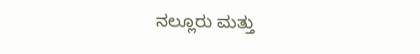ನಲ್ಲೂರು ಮತ್ತು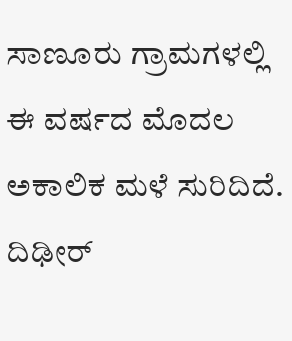ಸಾಣೂರು ಗ್ರಾಮಗಳಲ್ಲಿ ಈ ವರ್ಷದ ಮೊದಲ ಅಕಾಲಿಕ ಮಳೆ ಸುರಿದಿದೆ. ದಿಢೀರ್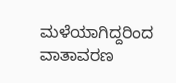ಮಳೆಯಾಗಿದ್ದರಿಂದ ವಾತಾವರಣ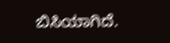ಬಿಸಿಯಾಗಿದೆ.